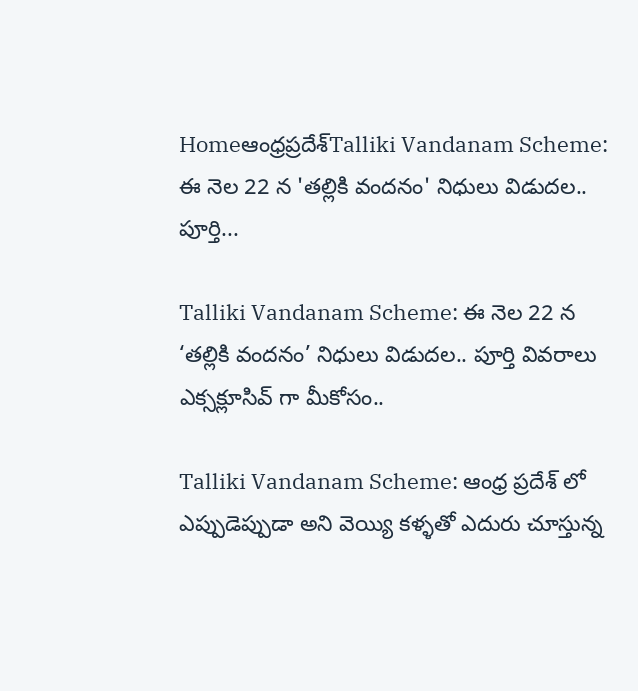Homeఆంధ్రప్రదేశ్‌Talliki Vandanam Scheme: ఈ నెల 22 న 'తల్లికి వందనం' నిధులు విడుదల.. పూర్తి...

Talliki Vandanam Scheme: ఈ నెల 22 న ‘తల్లికి వందనం’ నిధులు విడుదల.. పూర్తి వివరాలు ఎక్సక్లూసివ్ గా మీకోసం..

Talliki Vandanam Scheme: ఆంధ్ర ప్రదేశ్ లో ఎప్పుడెప్పుడా అని వెయ్యి కళ్ళతో ఎదురు చూస్తున్న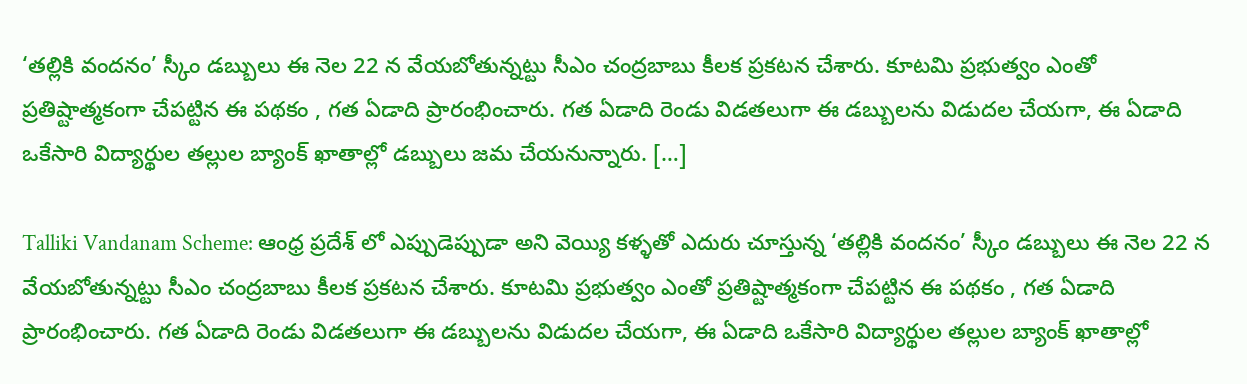‘తల్లికి వందనం’ స్కీం డబ్బులు ఈ నెల 22 న వేయబోతున్నట్టు సీఎం చంద్రబాబు కీలక ప్రకటన చేశారు. కూటమి ప్రభుత్వం ఎంతో ప్రతిష్టాత్మకంగా చేపట్టిన ఈ పథకం , గత ఏడాది ప్రారంభించారు. గత ఏడాది రెండు విడతలుగా ఈ డబ్బులను విడుదల చేయగా, ఈ ఏడాది ఒకేసారి విద్యార్థుల తల్లుల బ్యాంక్ ఖాతాల్లో డబ్బులు జమ చేయనున్నారు. […]

Talliki Vandanam Scheme: ఆంధ్ర ప్రదేశ్ లో ఎప్పుడెప్పుడా అని వెయ్యి కళ్ళతో ఎదురు చూస్తున్న ‘తల్లికి వందనం’ స్కీం డబ్బులు ఈ నెల 22 న వేయబోతున్నట్టు సీఎం చంద్రబాబు కీలక ప్రకటన చేశారు. కూటమి ప్రభుత్వం ఎంతో ప్రతిష్టాత్మకంగా చేపట్టిన ఈ పథకం , గత ఏడాది ప్రారంభించారు. గత ఏడాది రెండు విడతలుగా ఈ డబ్బులను విడుదల చేయగా, ఈ ఏడాది ఒకేసారి విద్యార్థుల తల్లుల బ్యాంక్ ఖాతాల్లో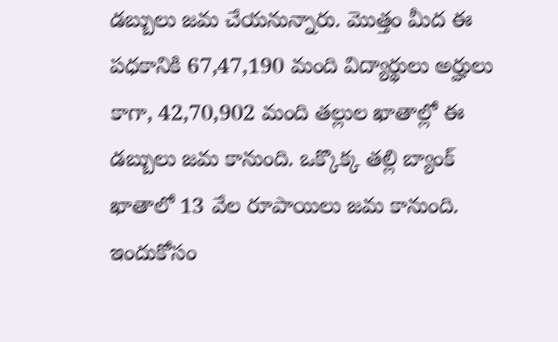డబ్బులు జమ చేయనున్నారు. మొత్తం మీద ఈ పధకానికి 67,47,190 మంది విద్యార్థులు అర్హులు కాగా, 42,70,902 మంది తల్లుల ఖాతాల్లో ఈ డబ్బులు జమ కానుంది. ఒక్కొక్క తల్లి బ్యాంక్ ఖాతాలో 13 వేల రూపాయిలు జమ కానుంది. ఇందుకోసం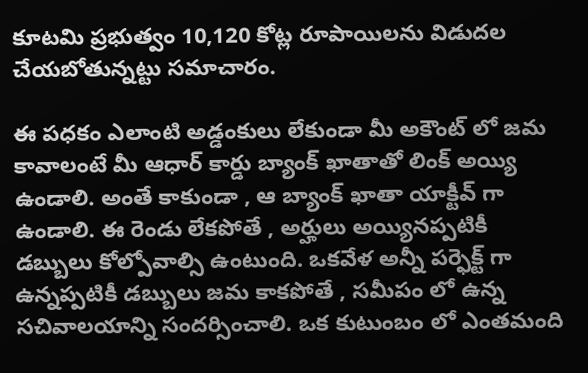కూటమి ప్రభుత్వం 10,120 కోట్ల రూపాయిలను విడుదల చేయబోతున్నట్టు సమాచారం.

ఈ పధకం ఎలాంటి అడ్డంకులు లేకుండా మీ అకౌంట్ లో జమ కావాలంటే మీ ఆధార్ కార్డు బ్యాంక్ ఖాతాతో లింక్ అయ్యి ఉండాలి. అంతే కాకుండా , ఆ బ్యాంక్ ఖాతా యాక్టీవ్ గా ఉండాలి. ఈ రెండు లేకపోతే , అర్హులు అయ్యినప్పటికీ డబ్బులు కోల్పోవాల్సి ఉంటుంది. ఒకవేళ అన్నీ పర్ఫెక్ట్ గా ఉన్నప్పటికీ డబ్బులు జమ కాకపోతే , సమీపం లో ఉన్న సచివాలయాన్ని సందర్సించాలి. ఒక కుటుంబం లో ఎంతమంది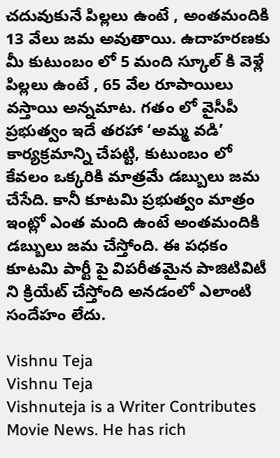చదువుకునే పిల్లలు ఉంటే , అంతమందికి 13 వేలు జమ అవుతాయి. ఉదాహరణకు మీ కుటుంబం లో 5 మంది స్కూల్ కి వెళ్లే పిల్లలు ఉంటే , 65 వేల రూపాయిలు వస్తాయి అన్నమాట. గతం లో వైసీపీ ప్రభుత్వం ఇదే తరహా ‘అమ్మ వడి’ కార్యక్రమాన్ని చేపట్టి, కుటుంబం లో కేవలం ఒక్కరికి మాత్రమే డబ్బులు జమ చేసేది. కానీ కూటమి ప్రభుత్వం మాత్రం ఇంట్లో ఎంత మంది ఉంటే అంతమందికి డబ్బులు జమ చేస్తోంది. ఈ పధకం కూటమి పార్టీ పై విపరీతమైన పాజిటివిటీ ని క్రియేట్ చేస్తోంది అనడంలో ఎలాంటి సందేహం లేదు.

Vishnu Teja
Vishnu Teja
Vishnuteja is a Writer Contributes Movie News. He has rich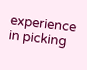experience in picking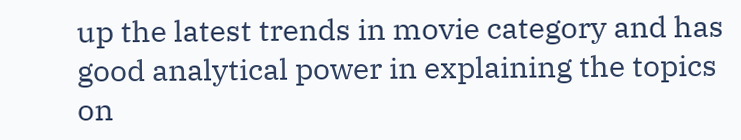up the latest trends in movie category and has good analytical power in explaining the topics on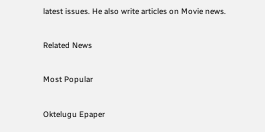latest issues. He also write articles on Movie news.

Related News

Most Popular

Oktelugu Epaper